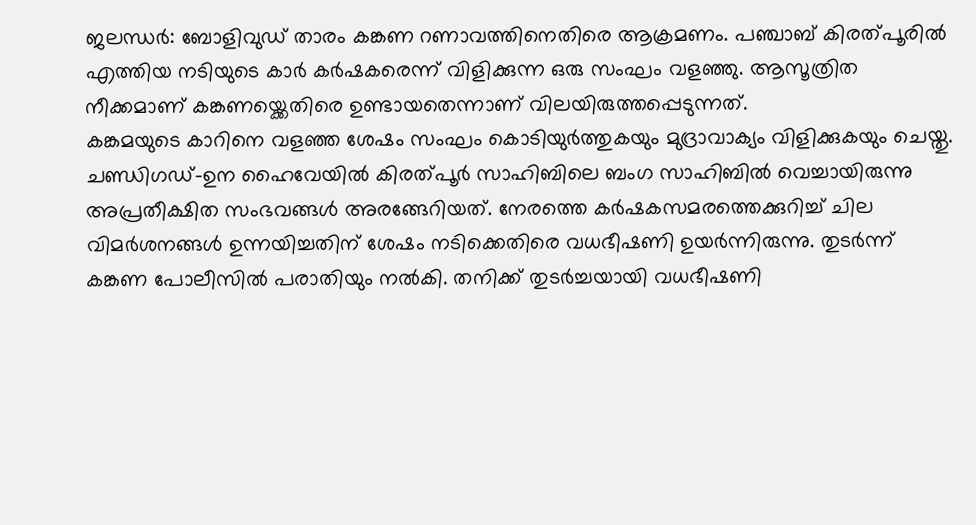ജലന്ധർ: ബോളിവുഡ് താരം കങ്കണ റണാവത്തിനെതിരെ ആക്രമണം. പഞ്ചാബ് കിരത്പൂരിൽ എത്തിയ നടിയുടെ കാർ കർഷകരെന്ന് വിളിക്കുന്ന ഒരു സംഘം വളഞ്ഞു. ആസൂത്രിത നീക്കമാണ് കങ്കണയ്ക്കെതിരെ ഉണ്ടായതെന്നാണ് വിലയിരുത്തപ്പെടുന്നത്.
കങ്കമയുടെ കാറിനെ വളഞ്ഞ ശേഷം സംഘം കൊടിയുർത്തുകയും മുദ്രാവാക്യം വിളിക്കുകയും ചെയ്തു. ചണ്ഡിഗഡ്-ഉന ഹൈവേയിൽ കിരത്പൂർ സാഹിബിലെ ബംഗ സാഹിബിൽ വെച്ചായിരുന്നു അപ്രതീക്ഷിത സംഭവങ്ങൾ അരങ്ങേറിയത്. നേരത്തെ കർഷകസമരത്തെക്കുറിച്ച് ചില വിമർശനങ്ങൾ ഉന്നയിച്ചതിന് ശേഷം നടിക്കെതിരെ വധഭീഷണി ഉയർന്നിരുന്നു. തുടർന്ന് കങ്കണ പോലീസിൽ പരാതിയും നൽകി. തനിക്ക് തുടർച്ചയായി വധഭീഷണി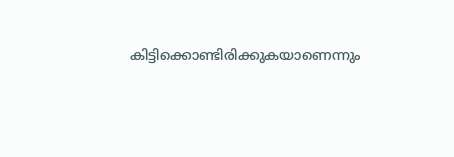കിട്ടിക്കൊണ്ടിരിക്കുകയാണെന്നും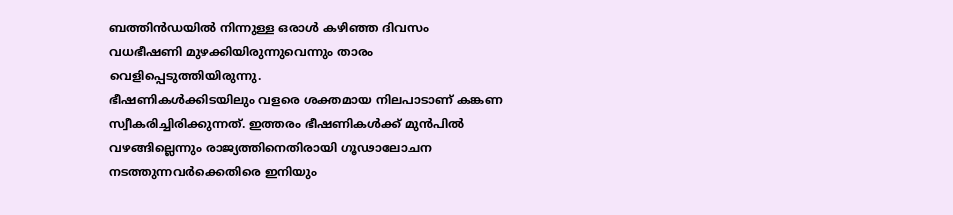ബത്തിൻഡയിൽ നിന്നുള്ള ഒരാൾ കഴിഞ്ഞ ദിവസം വധഭീഷണി മുഴക്കിയിരുന്നുവെന്നും താരം വെളിപ്പെടുത്തിയിരുന്നു.
ഭീഷണികൾക്കിടയിലും വളരെ ശക്തമായ നിലപാടാണ് കങ്കണ സ്വീകരിച്ചിരിക്കുന്നത്. ഇത്തരം ഭീഷണികൾക്ക് മുൻപിൽ വഴങ്ങില്ലെന്നും രാജ്യത്തിനെതിരായി ഗൂഢാലോചന നടത്തുന്നവർക്കെതിരെ ഇനിയും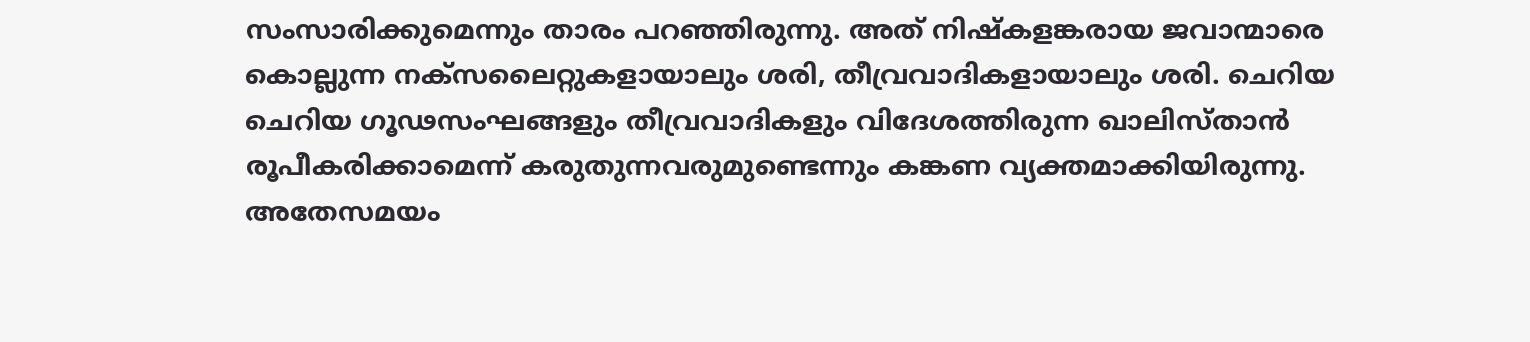സംസാരിക്കുമെന്നും താരം പറഞ്ഞിരുന്നു. അത് നിഷ്കളങ്കരായ ജവാന്മാരെ കൊല്ലുന്ന നക്സലൈറ്റുകളായാലും ശരി, തീവ്രവാദികളായാലും ശരി. ചെറിയ ചെറിയ ഗൂഢസംഘങ്ങളും തീവ്രവാദികളും വിദേശത്തിരുന്ന ഖാലിസ്താൻ രൂപീകരിക്കാമെന്ന് കരുതുന്നവരുമുണ്ടെന്നും കങ്കണ വ്യക്തമാക്കിയിരുന്നു.
അതേസമയം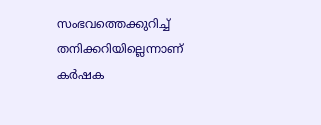സംഭവത്തെക്കുറിച്ച് തനിക്കറിയില്ലെന്നാണ് കർഷക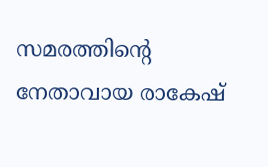സമരത്തിന്റെ നേതാവായ രാകേഷ്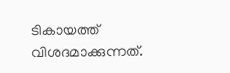ടികായത്ത് വിശദമാക്കുന്നത്.